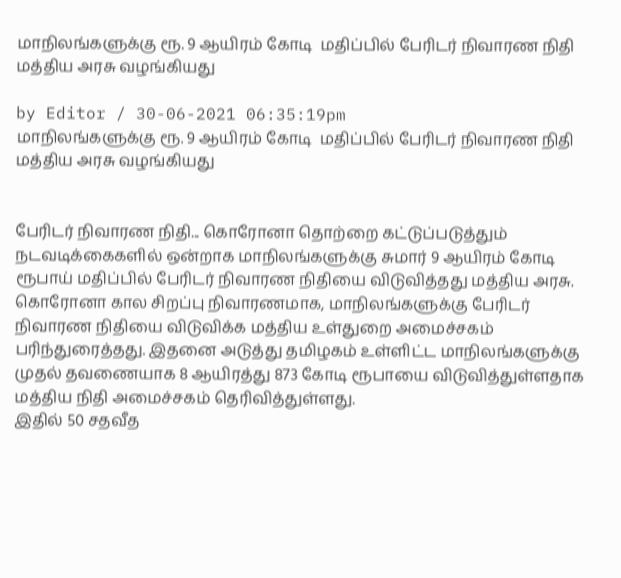மாநிலங்களுக்கு ரூ. 9 ஆயிரம் கோடி  மதிப்பில் பேரிடர் நிவாரண நிதி  மத்திய அரசு வழங்கியது

by Editor / 30-06-2021 06:35:19pm
மாநிலங்களுக்கு ரூ. 9 ஆயிரம் கோடி  மதிப்பில் பேரிடர் நிவாரண நிதி  மத்திய அரசு வழங்கியது


பேரிடர் நிவாரண நிதி... கொரோனா தொற்றை கட்டுப்படுத்தும் நடவடிக்கைகளில் ஒன்றாக மாநிலங்களுக்கு சுமார் 9 ஆயிரம் கோடி ரூபாய் மதிப்பில் பேரிடர் நிவாரண நிதியை விடுவித்தது மத்திய அரசு.
கொரோனா கால சிறப்பு நிவாரணமாக, மாநிலங்களுக்கு பேரிடர் நிவாரண நிதியை விடுவிக்க மத்திய உள்துறை அமைச்சகம் பரிந்துரைத்தது. இதனை அடுத்து தமிழகம் உள்ளிட்ட மாநிலங்களுக்கு முதல் தவணையாக 8 ஆயிரத்து 873 கோடி ரூபாயை விடுவித்துள்ளதாக மத்திய நிதி அமைச்சகம் தெரிவித்துள்ளது.
இதில் 50 சதவீத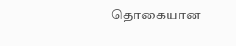தொகையான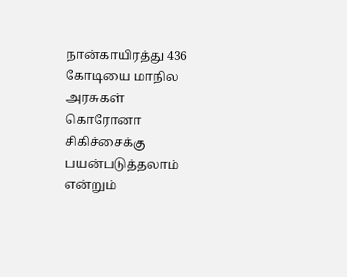நான்காயிரத்து 436 கோடியை மாநில அரசுகள் கொரோனா சிகிச்சைக்கு பயன்படுத்தலாம் என்றும்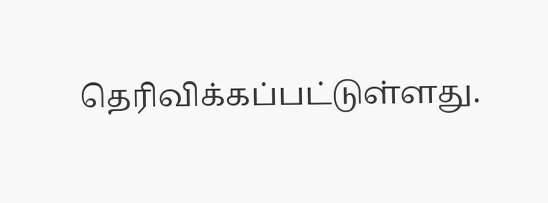தெரிவிக்கப்பட்டுள்ளது.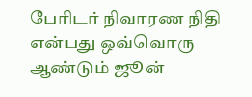பேரிடர் நிவாரண நிதி என்பது ஒவ்வொரு ஆண்டும் ஜூன்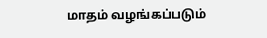மாதம் வழங்கப்படும்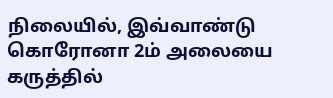நிலையில், இவ்வாண்டு கொரோனா 2ம் அலையை கருத்தில்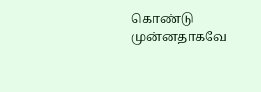கொண்டு முன்னதாகவே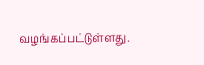வழங்கப்பட்டுள்ளது.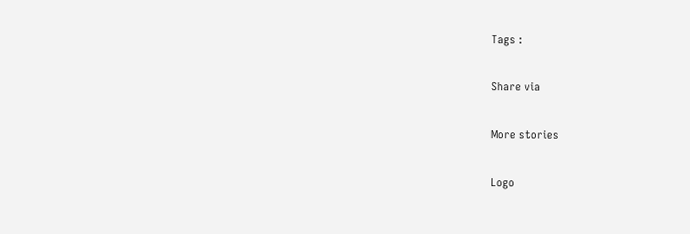Tags :

Share via

More stories

Logo